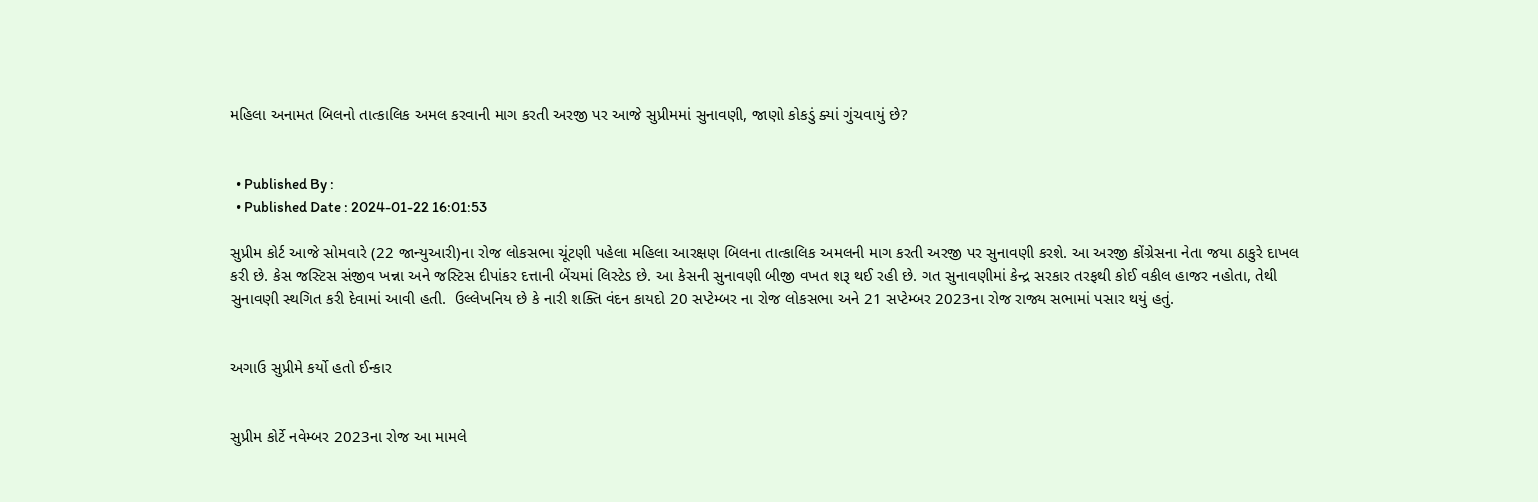મહિલા અનામત બિલનો તાત્કાલિક અમલ કરવાની માગ કરતી અરજી પર આજે સુપ્રીમમાં સુનાવણી, જાણો કોકડું ક્યાં ગુંચવાયું છે?


  • Published By :
  • Published Date : 2024-01-22 16:01:53

સુપ્રીમ કોર્ટ આજે સોમવારે (22 જાન્યુઆરી)ના રોજ લોકસભા ચૂંટણી પહેલા મહિલા આરક્ષણ બિલના તાત્કાલિક અમલની માગ કરતી અરજી પર સુનાવણી કરશે. આ અરજી કોંગ્રેસના નેતા જયા ઠાકુરે દાખલ કરી છે. કેસ જસ્ટિસ સંજીવ ખન્ના અને જસ્ટિસ દીપાંકર દત્તાની બેંચમાં લિસ્ટેડ છે. આ કેસની સુનાવણી બીજી વખત શરૂ થઈ રહી છે. ગત સુનાવણીમાં કેન્દ્ર સરકાર તરફથી કોઈ વકીલ હાજર નહોતા, તેથી સુનાવણી સ્થગિત કરી દેવામાં આવી હતી.  ઉલ્લેખનિય છે કે નારી શક્તિ વંદન કાયદો 20 સપ્ટેમ્બર ના રોજ લોકસભા અને 21 સપ્ટેમ્બર 2023ના રોજ રાજ્ય સભામાં પસાર થયું હતું.


અગાઉ સુપ્રીમે કર્યો હતો ઈન્કાર


સુપ્રીમ કોર્ટે નવેમ્બર 2023ના રોજ આ મામલે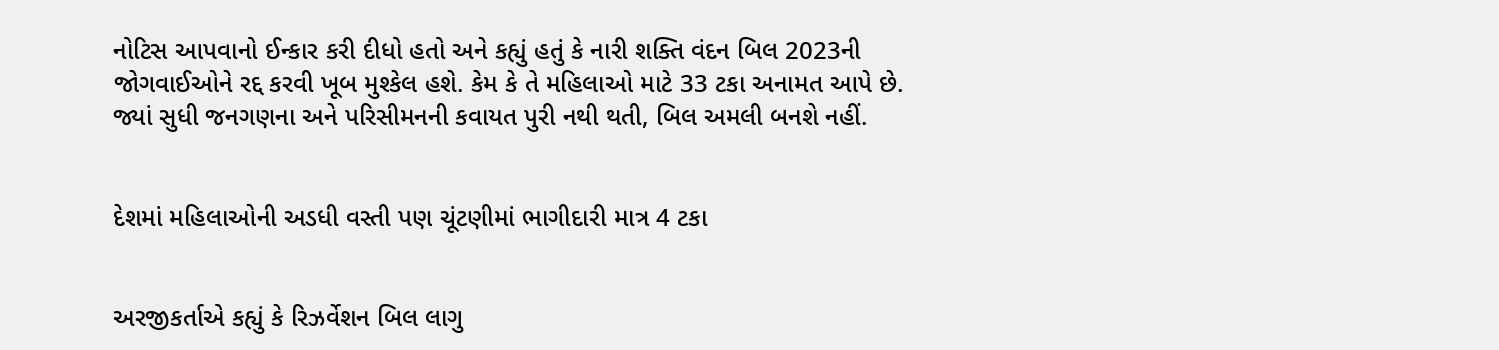નોટિસ આપવાનો ઈન્કાર કરી દીધો હતો અને કહ્યું હતું કે નારી શક્તિ વંદન બિલ 2023ની જોગવાઈઓને રદ્દ કરવી ખૂબ મુશ્કેલ હશે. કેમ કે તે મહિલાઓ માટે 33 ટકા અનામત આપે છે. જ્યાં સુધી જનગણના અને પરિસીમનની કવાયત પુરી નથી થતી, બિલ અમલી બનશે નહીં.


દેશમાં મહિલાઓની અડધી વસ્તી પણ ચૂંટણીમાં ભાગીદારી માત્ર 4 ટકા


અરજીકર્તાએ કહ્યું કે રિઝર્વેશન બિલ લાગુ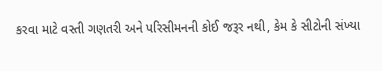કરવા માટે વસ્તી ગણતરી અને પરિસીમનની કોઈ જરૂર નથી, કેમ કે સીટોની સંખ્યા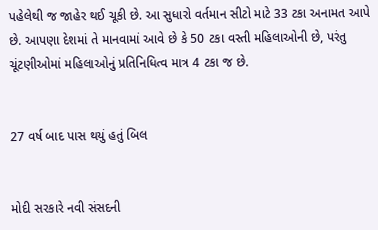પહેલેથી જ જાહેર થઈ ચૂકી છે. આ સુધારો વર્તમાન સીટો માટે 33 ટકા અનામત આપે છે. આપણા દેશમાં તે માનવામાં આવે છે કે 50 ટકા વસ્તી મહિલાઓની છે, પરંતુ ચૂંટણીઓમાં મહિલાઓનું પ્રતિનિધિત્વ માત્ર 4 ટકા જ છે.


27 વર્ષ બાદ પાસ થયું હતું બિલ


મોદી સરકારે નવી સંસદની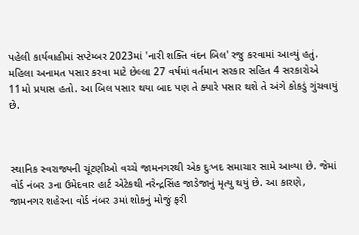પહેલી કાર્યવાહીમાં સપ્ટેમ્બર 2023માં 'નારી શક્તિ વંદન બિલ' રજુ કરવામાં આવ્યું હતું. મહિલા અનામત પસાર કરવા માટે છેલ્લા 27 વર્ષમાં વર્તમાન સરકાર સહિત 4 સરકારોએ 11મો પ્રયાસ હતો. આ બિલ પસાર થયા બાદ પણ તે ક્યારે પસાર થશે તે અંગે કોકડું ગુંચવાયું છે.



સ્થાનિક સ્વરાજ્યની ચૂંટણીઓ વચ્ચે જામનગરથી એક દુઃખદ સમાચાર સામે આવ્યા છે. જેમાં વોર્ડ નંબર ૩ના ઉમેદવાર હાર્ટ એટેકથી નરેન્દ્રસિંહ જાડેજાનું મૃત્યુ થયું છે. આ કારણે, જામનગર શહેરના વોર્ડ નંબર ૩માં શોકનું મોજું ફરી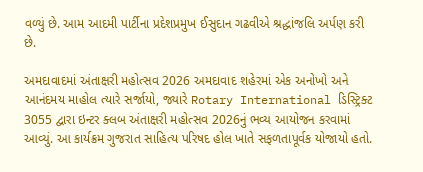વળ્યું છે. આમ આદમી પાર્ટીના પ્રદેશપ્રમુખ ઈસુદાન ગઢવીએ શ્રદ્ધાંજલિ અર્પણ કરી છે.

અમદાવાદમાં અંતાક્ષરી મહોત્સવ 2026 અમદાવાદ શહેરમાં એક અનોખો અને આનંદમય માહોલ ત્યારે સર્જાયો, જ્યારે Rotary International ડિસ્ટ્રિક્ટ 3055 દ્વારા ઇન્ટર ક્લબ અંતાક્ષરી મહોત્સવ 2026નું ભવ્ય આયોજન કરવામાં આવ્યું. આ કાર્યક્રમ ગુજરાત સાહિત્ય પરિષદ હોલ ખાતે સફળતાપૂર્વક યોજાયો હતો.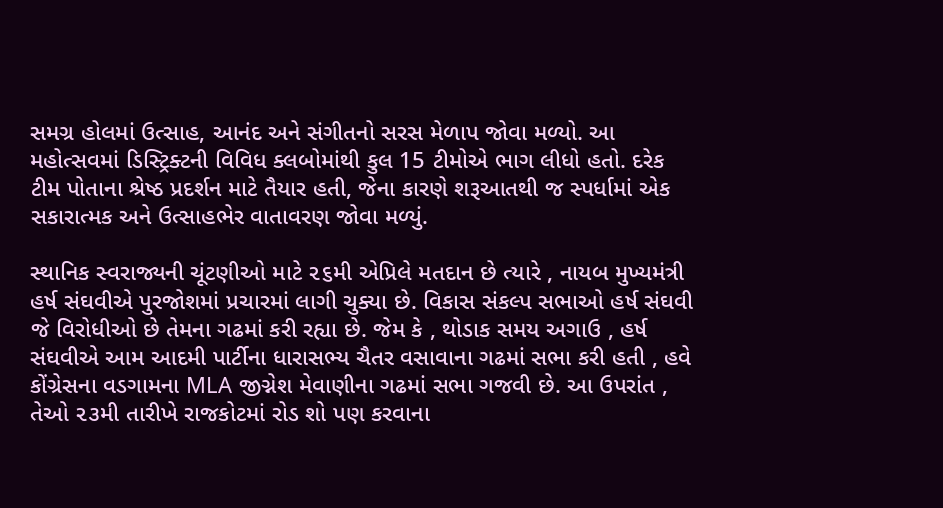સમગ્ર હોલમાં ઉત્સાહ, આનંદ અને સંગીતનો સરસ મેળાપ જોવા મળ્યો. આ મહોત્સવમાં ડિસ્ટ્રિક્ટની વિવિધ ક્લબોમાંથી કુલ 15 ટીમોએ ભાગ લીધો હતો. દરેક ટીમ પોતાના શ્રેષ્ઠ પ્રદર્શન માટે તૈયાર હતી, જેના કારણે શરૂઆતથી જ સ્પર્ધામાં એક સકારાત્મક અને ઉત્સાહભેર વાતાવરણ જોવા મળ્યું.

સ્થાનિક સ્વરાજ્યની ચૂંટણીઓ માટે ૨૬મી એપ્રિલે મતદાન છે ત્યારે , નાયબ મુખ્યમંત્રી હર્ષ સંઘવીએ પુરજોશમાં પ્રચારમાં લાગી ચુક્યા છે. વિકાસ સંકલ્પ સભાઓ હર્ષ સંઘવી જે વિરોધીઓ છે તેમના ગઢમાં કરી રહ્યા છે. જેમ કે , થોડાક સમય અગાઉ , હર્ષ સંઘવીએ આમ આદમી પાર્ટીના ધારાસભ્ય ચૈતર વસાવાના ગઢમાં સભા કરી હતી , હવે કોંગ્રેસના વડગામના MLA જીગ્નેશ મેવાણીના ગઢમાં સભા ગજવી છે. આ ઉપરાંત , તેઓ ૨૩મી તારીખે રાજકોટમાં રોડ શો પણ કરવાના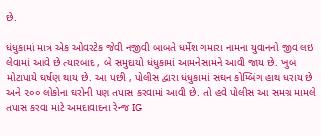છે.

ધંધુકામાં માત્ર એક ઓવરટેક જેવી નજીવી બાબતે ધર્મેશ ગમારા નામના યુવાનનો જીવ લઇ લેવામાં આવે છે ત્યારબાદ , બે સમુદાયો ધંધુકામાં આમનેસામને આવી જાય છે. ખુબ મોટાપાયે ઘર્ષણ થાય છે. આ પછી , પોલીસ દ્વારા ધંધુકામાં સઘન કોમ્બિંગ હાથ ધરાય છે અને ૨૦૦ લોકોના ઘરોની પણ તપાસ કરવામાં આવી છે. તો હવે પોલીસ આ સમગ્ર મામલે તપાસ કરવા માટે અમદાવાદના રેન્જ IG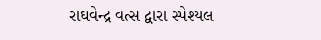રાઘવેન્દ્ર વત્સ દ્વારા સ્પેશ્યલ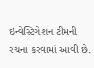ઇન્વેસ્ટિગેશન ટીમની રચના કરવામાં આવી છે.